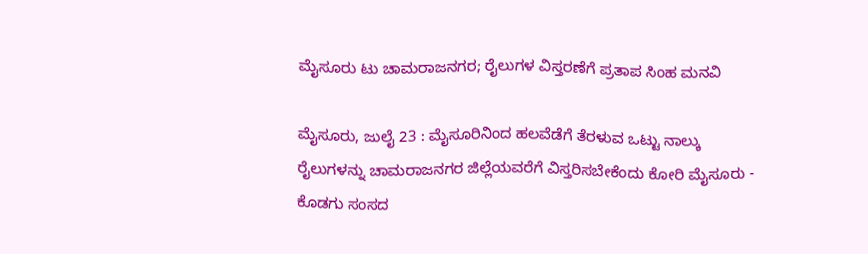ಮೈಸೂರು ಟು ಚಾಮರಾಜನಗರ; ರೈಲುಗಳ ವಿಸ್ತರಣೆಗೆ ಪ್ರತಾಪ ಸಿಂಹ ಮನವಿ

ಮೈಸೂರು, ಜುಲೈ 23 : ಮೈಸೂರಿನಿಂದ ಹಲವೆಡೆಗೆ ತೆರಳುವ ಒಟ್ಟು ನಾಲ್ಕು ರೈಲುಗಳನ್ನು ಚಾಮರಾಜನಗರ ಜಿಲ್ಲೆಯವರೆಗೆ ವಿಸ್ತರಿಸಬೇಕೆಂದು ಕೋರಿ ಮೈಸೂರು - ಕೊಡಗು ಸಂಸದ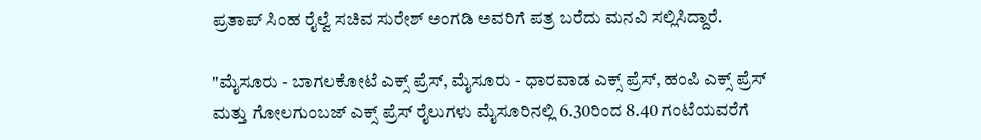ಪ್ರತಾಪ್ ಸಿಂಹ ರೈಲ್ವೆ ಸಚಿವ ಸುರೇಶ್ ಅಂಗಡಿ ಅವರಿಗೆ ಪತ್ರ ಬರೆದು ಮನವಿ ಸಲ್ಲಿಸಿದ್ದಾರೆ.

"ಮೈಸೂರು - ಬಾಗಲಕೋಟೆ ಎಕ್ಸ್ ಪ್ರೆಸ್, ಮೈಸೂರು - ಧಾರವಾಡ ಎಕ್ಸ್ ಪ್ರೆಸ್, ಹಂಪಿ ಎಕ್ಸ್ ಪ್ರೆಸ್ ಮತ್ತು ಗೋಲಗುಂಬಜ್ ಎಕ್ಸ್ ಪ್ರೆಸ್ ರೈಲುಗಳು ಮೈಸೂರಿನಲ್ಲಿ 6.30ರಿಂದ 8.40 ಗಂಟೆಯವರೆಗೆ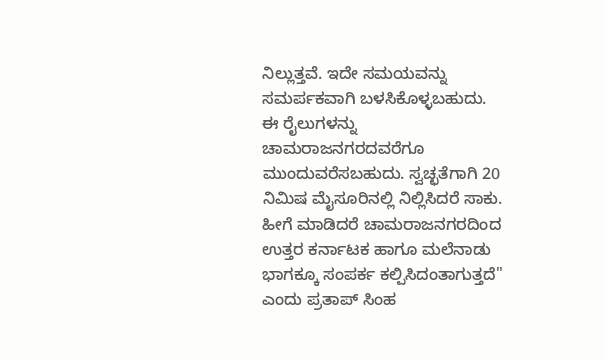ನಿಲ್ಲುತ್ತವೆ. ಇದೇ ಸಮಯವನ್ನು ಸಮರ್ಪಕವಾಗಿ ಬಳಸಿಕೊಳ್ಳಬಹುದು. ಈ ರೈಲುಗಳನ್ನು ಚಾಮರಾಜನಗರದವರೆಗೂ ಮುಂದುವರೆಸಬಹುದು. ಸ್ವಚ್ಛತೆಗಾಗಿ 20 ನಿಮಿಷ ಮೈಸೂರಿನಲ್ಲಿ ನಿಲ್ಲಿಸಿದರೆ ಸಾಕು. ಹೀಗೆ ಮಾಡಿದರೆ ಚಾಮರಾಜನಗರದಿಂದ ಉತ್ತರ ಕರ್ನಾಟಕ ಹಾಗೂ ಮಲೆನಾಡು ಭಾಗಕ್ಕೂ ಸಂಪರ್ಕ ಕಲ್ಪಿಸಿದಂತಾಗುತ್ತದೆ" ಎಂದು ಪ್ರತಾಪ್ ಸಿಂಹ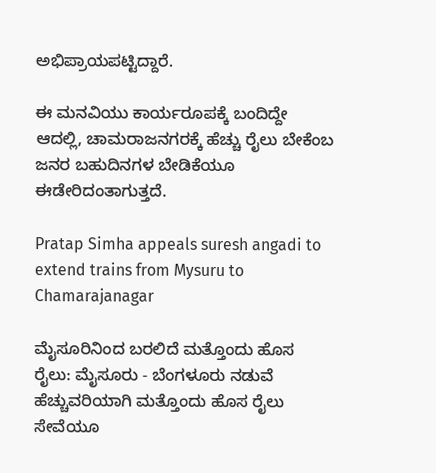ಅಭಿಪ್ರಾಯಪಟ್ಟಿದ್ದಾರೆ.

ಈ ಮನವಿಯು ಕಾರ್ಯರೂಪಕ್ಕೆ ಬಂದಿದ್ದೇ ಆದಲ್ಲಿ, ಚಾಮರಾಜನಗರಕ್ಕೆ ಹೆಚ್ಚು ರೈಲು ಬೇಕೆಂಬ ಜನರ ಬಹುದಿನಗಳ ಬೇಡಿಕೆಯೂ ಈಡೇರಿದಂತಾಗುತ್ತದೆ.

Pratap Simha appeals suresh angadi to extend trains from Mysuru to Chamarajanagar

ಮೈಸೂರಿನಿಂದ ಬರಲಿದೆ ಮತ್ತೊಂದು ಹೊಸ ರೈಲು: ಮೈಸೂರು - ಬೆಂಗಳೂರು ನಡುವೆ ಹೆಚ್ಚುವರಿಯಾಗಿ ಮತ್ತೊಂದು ಹೊಸ ರೈಲು ಸೇವೆಯೂ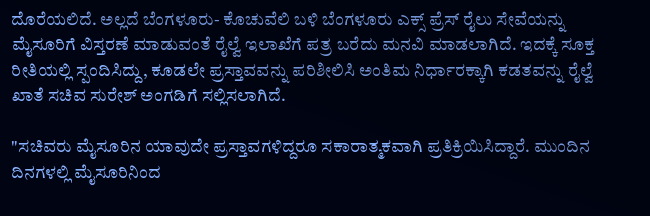ದೊರೆಯಲಿದೆ. ಅಲ್ಲದೆ ಬೆಂಗಳೂರು- ಕೊಚುವೆಲಿ ಬಳಿ ಬೆಂಗಳೂರು ಎಕ್ಸ್ ಪ್ರೆಸ್ ರೈಲು ಸೇವೆಯನ್ನು ಮೈಸೂರಿಗೆ ವಿಸ್ತರಣೆ ಮಾಡುವಂತೆ ರೈಲ್ವೆ ಇಲಾಖೆಗೆ ಪತ್ರ ಬರೆದು ಮನವಿ ಮಾಡಲಾಗಿದೆ. ಇದಕ್ಕೆ ಸೂಕ್ತ ರೀತಿಯಲ್ಲಿ ಸ್ಪಂದಿಸಿದ್ದು, ಕೂಡಲೇ ಪ್ರಸ್ತಾವವನ್ನು ಪರಿಶೀಲಿಸಿ ಅಂತಿಮ ನಿರ್ಧಾರಕ್ಕಾಗಿ ಕಡತವನ್ನು ರೈಲ್ವೆ ಖಾತೆ ಸಚಿವ ಸುರೇಶ್ ಅಂಗಡಿಗೆ ಸಲ್ಲಿಸಲಾಗಿದೆ.

"ಸಚಿವರು ಮೈಸೂರಿನ ಯಾವುದೇ ಪ್ರಸ್ತಾವಗಳಿದ್ದರೂ ಸಕಾರಾತ್ಮಕವಾಗಿ ಪ್ರತಿಕ್ರಿಯಿಸಿದ್ದಾರೆ. ಮುಂದಿನ ದಿನಗಳಲ್ಲಿ ಮೈಸೂರಿನಿಂದ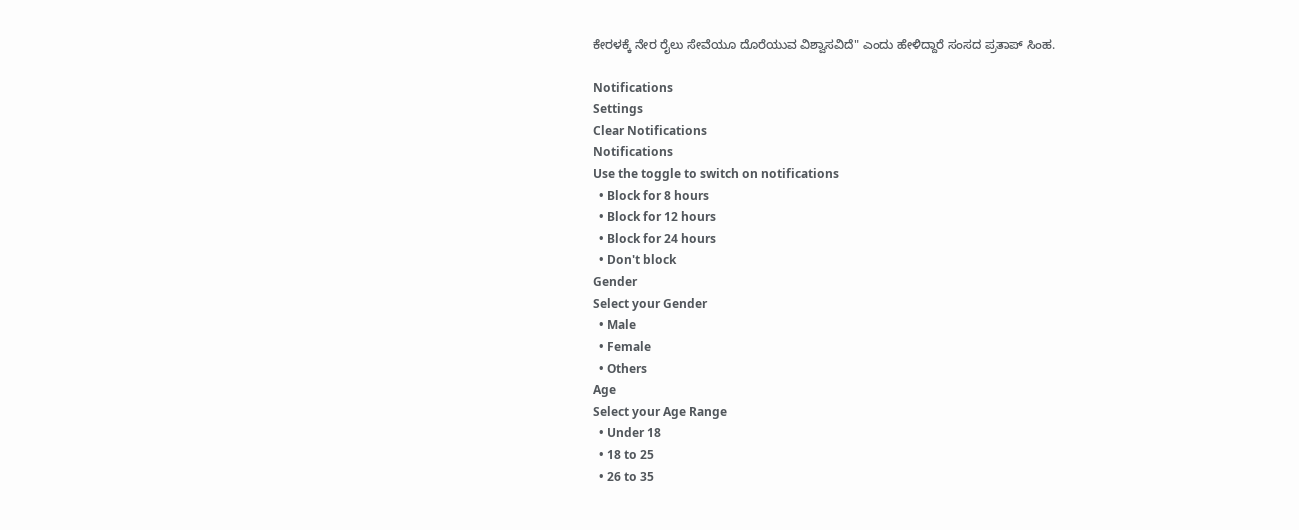ಕೇರಳಕ್ಕೆ ನೇರ ರೈಲು ಸೇವೆಯೂ ದೊರೆಯುವ ವಿಶ್ವಾಸವಿದೆ" ಎಂದು ಹೇಳಿದ್ದಾರೆ ಸಂಸದ ಪ್ರತಾಪ್ ಸಿಂಹ.

Notifications
Settings
Clear Notifications
Notifications
Use the toggle to switch on notifications
  • Block for 8 hours
  • Block for 12 hours
  • Block for 24 hours
  • Don't block
Gender
Select your Gender
  • Male
  • Female
  • Others
Age
Select your Age Range
  • Under 18
  • 18 to 25
  • 26 to 35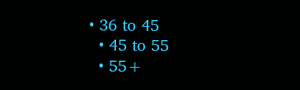• 36 to 45
  • 45 to 55
  • 55+